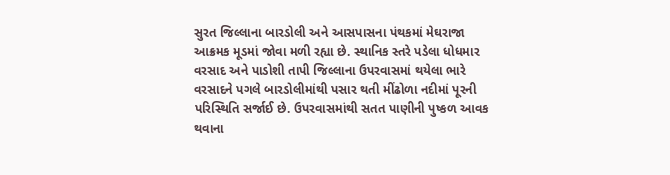સુરત જિલ્લાના બારડોલી અને આસપાસના પંથકમાં મેઘરાજા આક્રમક મૂડમાં જોવા મળી રહ્યા છે. સ્થાનિક સ્તરે પડેલા ધોધમાર વરસાદ અને પાડોશી તાપી જિલ્લાના ઉપરવાસમાં થયેલા ભારે વરસાદને પગલે બારડોલીમાંથી પસાર થતી મીંઢોળા નદીમાં પૂરની પરિસ્થિતિ સર્જાઈ છે. ઉપરવાસમાંથી સતત પાણીની પુષ્કળ આવક થવાના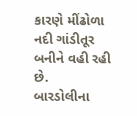કારણે મીંઢોળા નદી ગાંડીતૂર બનીને વહી રહી છે.
બારડોલીના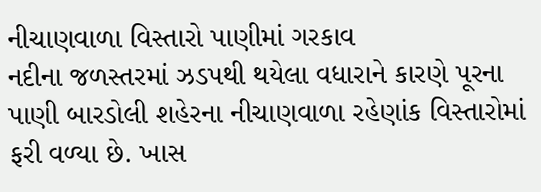નીચાણવાળા વિસ્તારો પાણીમાં ગરકાવ
નદીના જળસ્તરમાં ઝડપથી થયેલા વધારાને કારણે પૂરના પાણી બારડોલી શહેરના નીચાણવાળા રહેણાંક વિસ્તારોમાં ફરી વળ્યા છે. ખાસ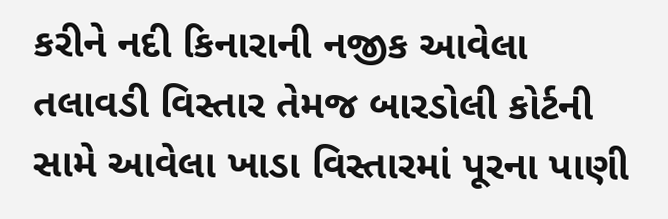કરીને નદી કિનારાની નજીક આવેલા તલાવડી વિસ્તાર તેમજ બારડોલી કોર્ટની સામે આવેલા ખાડા વિસ્તારમાં પૂરના પાણી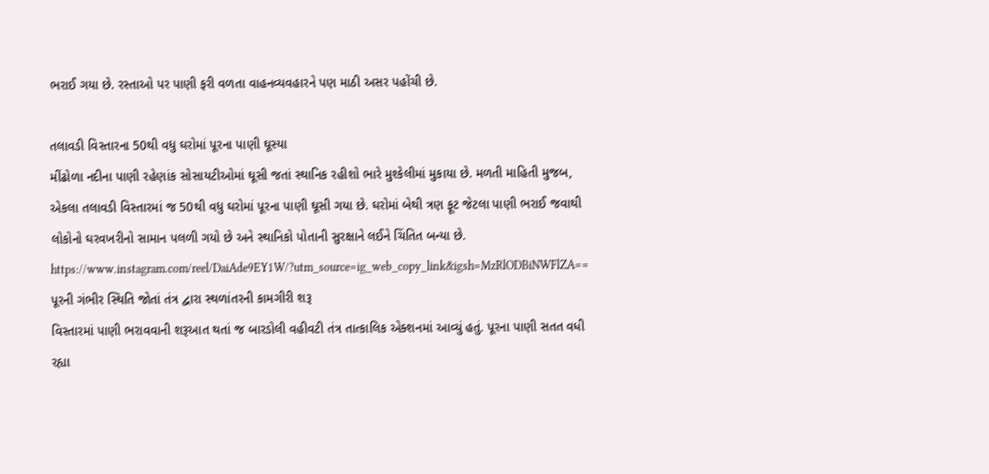ભરાઈ ગયા છે. રસ્તાઓ પર પાણી ફરી વળતા વાહનવ્યવહારને પણ માઠી અસર પહોંચી છે.

તલાવડી વિસ્તારના 50થી વધુ ઘરોમાં પૂરના પાણી ઘૂસ્યા
મીંઢોળા નદીના પાણી રહેણાંક સોસાયટીઓમાં ઘૂસી જતાં સ્થાનિક રહીશો ભારે મુશ્કેલીમાં મુકાયા છે. મળતી માહિતી મુજબ, એકલા તલાવડી વિસ્તારમાં જ 50થી વધુ ઘરોમાં પૂરના પાણી ઘૂસી ગયા છે. ઘરોમાં બેથી ત્રણ ફૂટ જેટલા પાણી ભરાઈ જવાથી લોકોનો ઘરવખરીનો સામાન પલળી ગયો છે અને સ્થાનિકો પોતાની સુરક્ષાને લઈને ચિંતિત બન્યા છે.
https://www.instagram.com/reel/DaiAde9EY1W/?utm_source=ig_web_copy_link&igsh=MzRlODBiNWFlZA==
પૂરની ગંભીર સ્થિતિ જોતાં તંત્ર દ્વારા સ્થળાંતરની કામગીરી શરૂ
વિસ્તારમાં પાણી ભરાવવાની શરૂઆત થતાં જ બારડોલી વહીવટી તંત્ર તાત્કાલિક એક્શનમાં આવ્યું હતું. પૂરના પાણી સતત વધી રહ્યા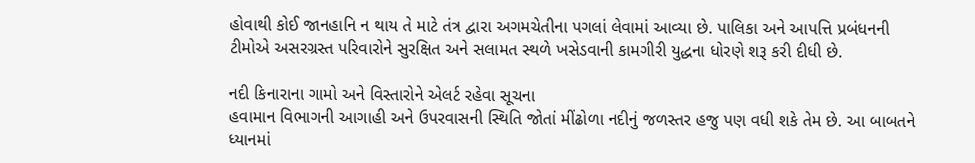હોવાથી કોઈ જાનહાનિ ન થાય તે માટે તંત્ર દ્વારા અગમચેતીના પગલાં લેવામાં આવ્યા છે. પાલિકા અને આપત્તિ પ્રબંધનની ટીમોએ અસરગ્રસ્ત પરિવારોને સુરક્ષિત અને સલામત સ્થળે ખસેડવાની કામગીરી યુદ્ધના ધોરણે શરૂ કરી દીધી છે.

નદી કિનારાના ગામો અને વિસ્તારોને એલર્ટ રહેવા સૂચના
હવામાન વિભાગની આગાહી અને ઉપરવાસની સ્થિતિ જોતાં મીંઢોળા નદીનું જળસ્તર હજુ પણ વધી શકે તેમ છે. આ બાબતને ધ્યાનમાં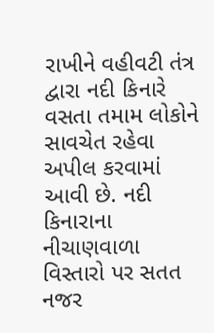રાખીને વહીવટી તંત્ર દ્વારા નદી કિનારે વસતા તમામ લોકોને સાવચેત રહેવા અપીલ કરવામાં આવી છે. નદી કિનારાના નીચાણવાળા વિસ્તારો પર સતત નજર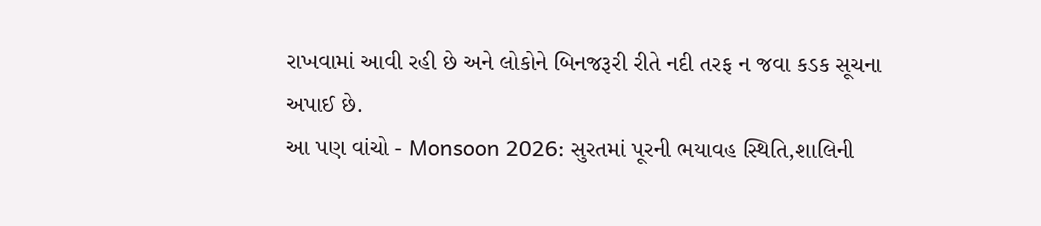રાખવામાં આવી રહી છે અને લોકોને બિનજરૂરી રીતે નદી તરફ ન જવા કડક સૂચના અપાઈ છે.
આ પણ વાંચો - Monsoon 2026: સુરતમાં પૂરની ભયાવહ સ્થિતિ,શાલિની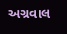અગ્રવાલ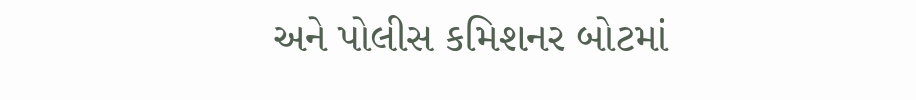અને પોલીસ કમિશનર બોટમાં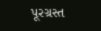પૂરગ્રસ્ત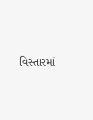વિસ્તારમાં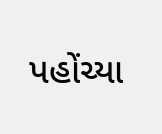પહોંચ્યા